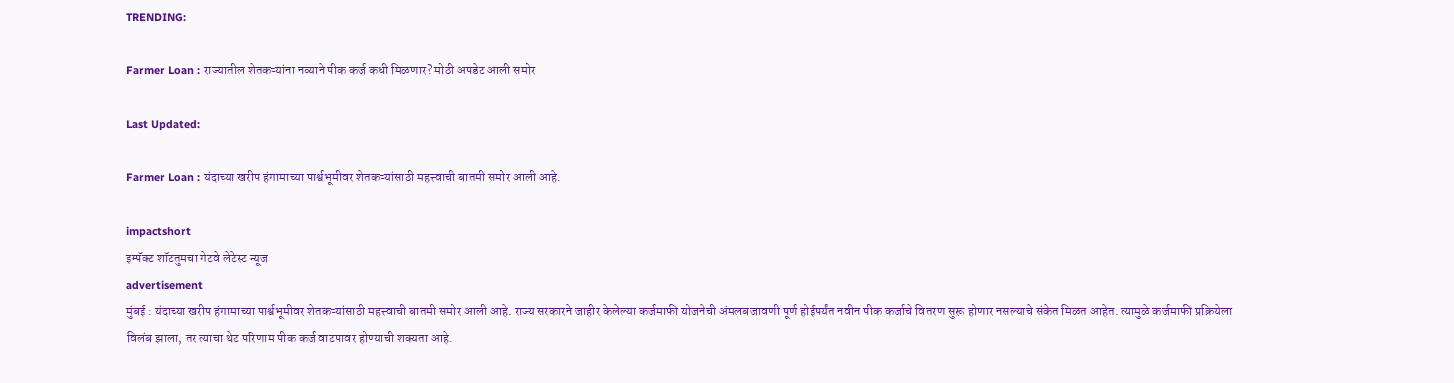TRENDING:

Farmer Loan : राज्यातील शेतकऱ्यांना नव्याने पीक कर्ज कधी मिळणार? मोठी अपडेट आली समोर

Last Updated:

Farmer Loan : यंदाच्या खरीप हंगामाच्या पार्श्वभूमीवर शेतकऱ्यांसाठी महत्त्वाची बातमी समोर आली आहे.

impactshort
इम्पॅक्ट शॉटतुमचा गेटवे लेटेस्ट न्यूज
advertisement
मुंबई : यंदाच्या खरीप हंगामाच्या पार्श्वभूमीवर शेतकऱ्यांसाठी महत्त्वाची बातमी समोर आली आहे. राज्य सरकारने जाहीर केलेल्या कर्जमाफी योजनेची अंमलबजावणी पूर्ण होईपर्यंत नवीन पीक कर्जाचे वितरण सुरू होणार नसल्याचे संकेत मिळत आहेत. त्यामुळे कर्जमाफी प्रक्रियेला विलंब झाला, तर त्याचा थेट परिणाम पीक कर्ज वाटपावर होण्याची शक्यता आहे.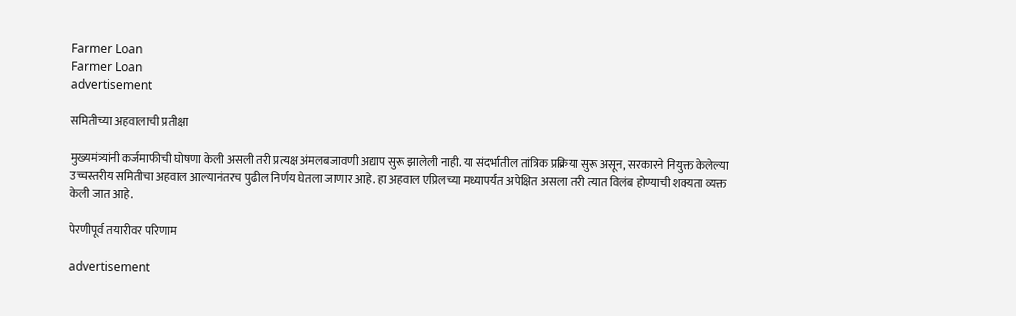Farmer Loan
Farmer Loan
advertisement

समितीच्या अहवालाची प्रतीक्षा

मुख्यमंत्र्यांनी कर्जमाफीची घोषणा केली असली तरी प्रत्यक्ष अंमलबजावणी अद्याप सुरू झालेली नाही. या संदर्भातील तांत्रिक प्रक्रिया सुरू असून, सरकारने नियुक्त केलेल्या उच्चस्तरीय समितीचा अहवाल आल्यानंतरच पुढील निर्णय घेतला जाणार आहे. हा अहवाल एप्रिलच्या मध्यापर्यंत अपेक्षित असला तरी त्यात विलंब होण्याची शक्यता व्यक्त केली जात आहे.

पेरणीपूर्व तयारीवर परिणाम

advertisement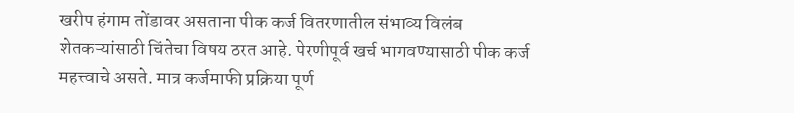खरीप हंगाम तोंडावर असताना पीक कर्ज वितरणातील संभाव्य विलंब शेतकऱ्यांसाठी चिंतेचा विषय ठरत आहे. पेरणीपूर्व खर्च भागवण्यासाठी पीक कर्ज महत्त्वाचे असते. मात्र कर्जमाफी प्रक्रिया पूर्ण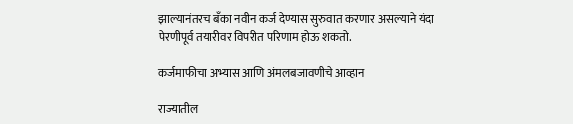झाल्यानंतरच बँका नवीन कर्ज देण्यास सुरुवात करणार असल्याने यंदा पेरणीपूर्व तयारीवर विपरीत परिणाम होऊ शकतो.

कर्जमाफीचा अभ्यास आणि अंमलबजावणीचे आव्हान

राज्यातील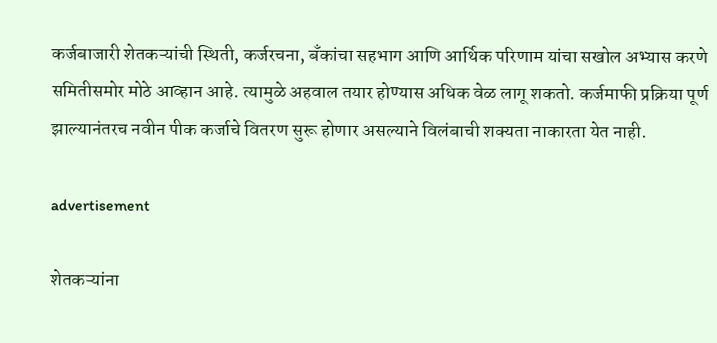कर्जबाजारी शेतकऱ्यांची स्थिती, कर्जरचना, बँकांचा सहभाग आणि आर्थिक परिणाम यांचा सखोल अभ्यास करणे समितीसमोर मोठे आव्हान आहे. त्यामुळे अहवाल तयार होण्यास अधिक वेळ लागू शकतो. कर्जमाफी प्रक्रिया पूर्ण झाल्यानंतरच नवीन पीक कर्जाचे वितरण सुरू होणार असल्याने विलंबाची शक्यता नाकारता येत नाही.

advertisement

शेतकऱ्यांना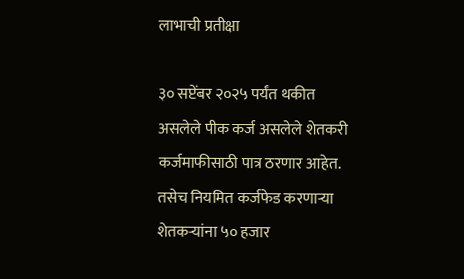लाभाची प्रतीक्षा

३० सप्टेंबर २०२५ पर्यंत थकीत असलेले पीक कर्ज असलेले शेतकरी कर्जमाफीसाठी पात्र ठरणार आहेत. तसेच नियमित कर्जफेड करणाऱ्या शेतकऱ्यांना ५० हजार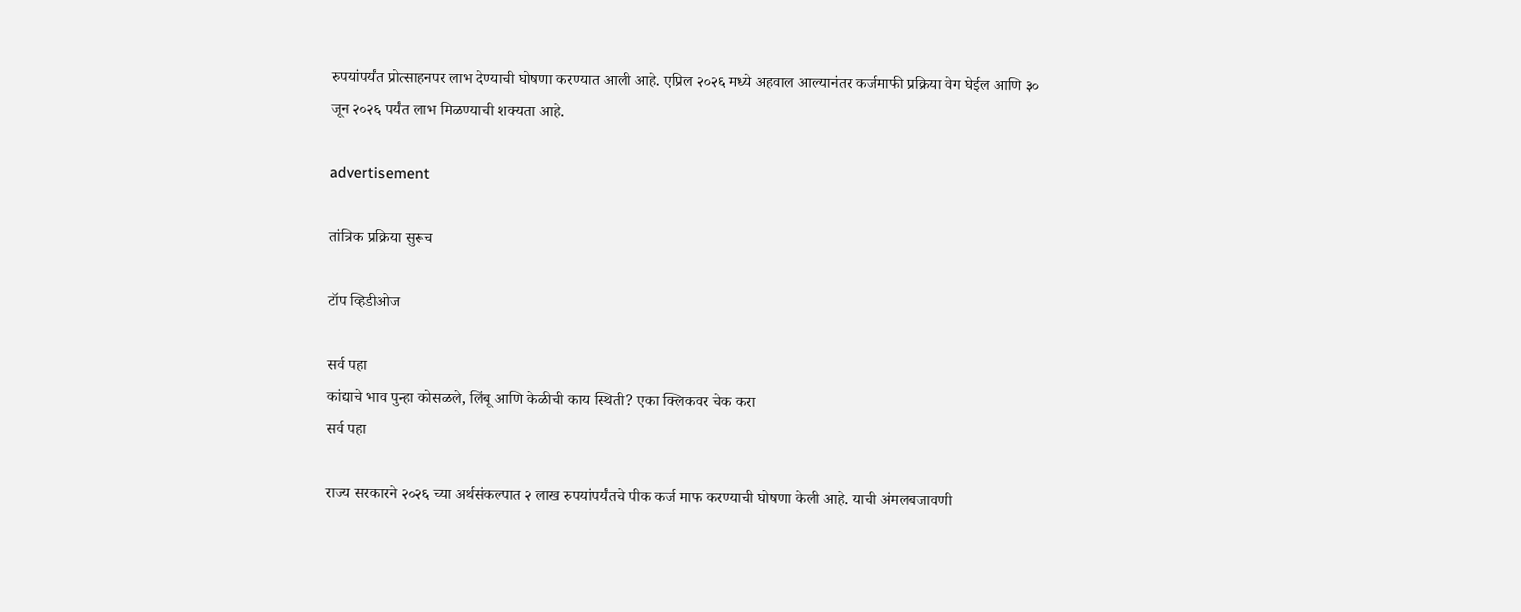रुपयांपर्यंत प्रोत्साहनपर लाभ देण्याची घोषणा करण्यात आली आहे. एप्रिल २०२६ मध्ये अहवाल आल्यानंतर कर्जमाफी प्रक्रिया वेग घेईल आणि ३० जून २०२६ पर्यंत लाभ मिळण्याची शक्यता आहे.

advertisement

तांत्रिक प्रक्रिया सुरूच

टॉप व्हिडीओज

सर्व पहा
कांद्याचे भाव पुन्हा कोसळले, लिंबू आणि केळीची काय स्थिती? एका क्लिकवर चेक करा
सर्व पहा

राज्य सरकारने २०२६ च्या अर्थसंकल्पात २ लाख रुपयांपर्यंतचे पीक कर्ज माफ करण्याची घोषणा केली आहे. याची अंमलबजावणी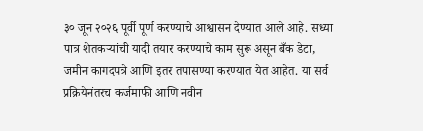३० जून २०२६ पूर्वी पूर्ण करण्याचे आश्वासन देण्यात आले आहे. सध्या पात्र शेतकऱ्यांची यादी तयार करण्याचे काम सुरू असून बँक डेटा, जमीन कागदपत्रे आणि इतर तपासण्या करण्यात येत आहेत. या सर्व प्रक्रियेनंतरच कर्जमाफी आणि नवीन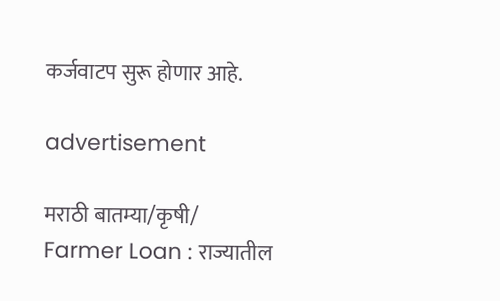कर्जवाटप सुरू होणार आहे.

advertisement

मराठी बातम्या/कृषी/
Farmer Loan : राज्यातील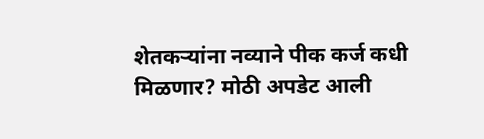शेतकऱ्यांना नव्याने पीक कर्ज कधी मिळणार? मोठी अपडेट आली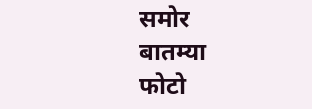समोर
बातम्या
फोटो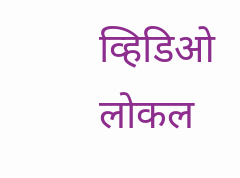व्हिडिओ
लोकल